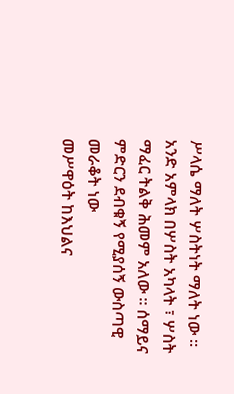ሥላሴ ማለት ሦስትነት ማለት ነው ። አንድ አምላክ በሦስት አካላት ፣ ሦስት
ማፈር ትልቅ ሕመም አለው ። ሰማይና ምድርን ደብቁኝ የሚያሰኝ ውስጣዊ መራቆት ነው
መሥዋዕት ከእህልና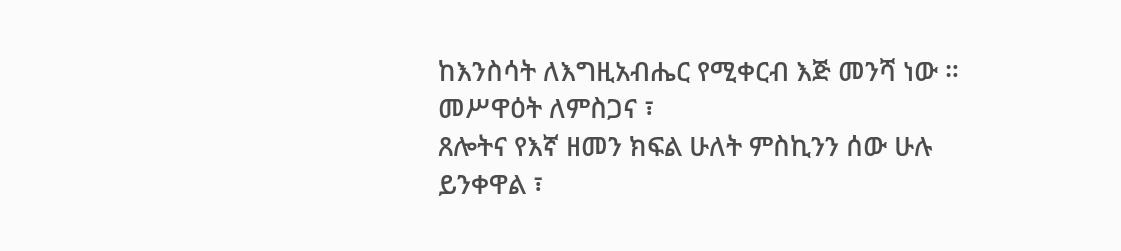ከእንስሳት ለእግዚአብሔር የሚቀርብ እጅ መንሻ ነው ። መሥዋዕት ለምስጋና ፣
ጸሎትና የእኛ ዘመን ክፍል ሁለት ምስኪንን ሰው ሁሉ ይንቀዋል ፣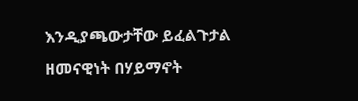እንዲያጫውታቸው ይፈልጉታል
ዘመናዊነት በሃይማኖት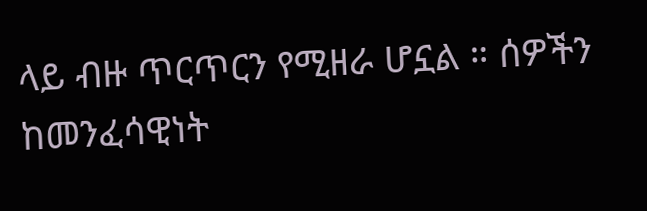ላይ ብዙ ጥርጥርን የሚዘራ ሆኗል ። ሰዎችን ከመንፈሳዊነት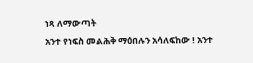ነጻ ለማውጣት
አንተ የነፍስ መልሕቅ ማዕበሉን አሳለፍከው ! አንተ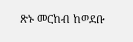ጽኑ መርከብ ከወደቡ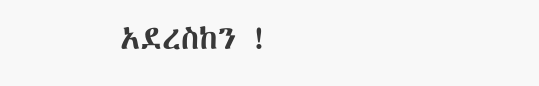አደረስከን !